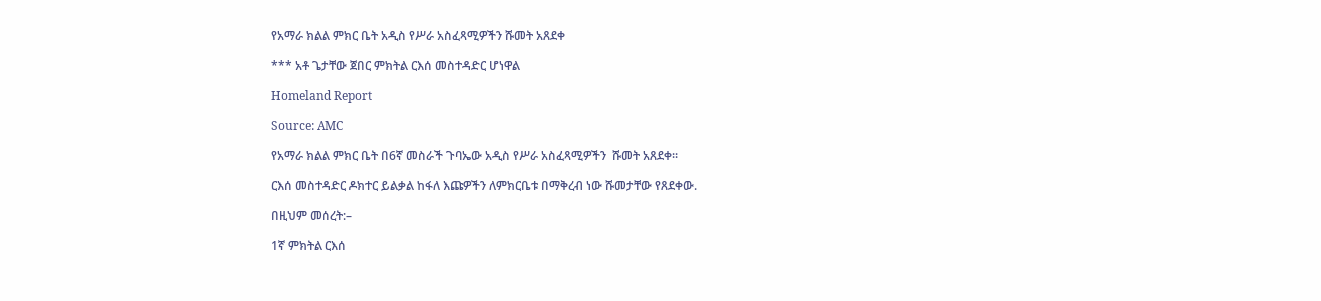የአማራ ክልል ምክር ቤት አዲስ የሥራ አስፈጻሚዎችን ሹመት አጸደቀ

*** አቶ ጌታቸው ጀበር ምክትል ርእሰ መስተዳድር ሆነዋል

Homeland Report

Source: AMC

የአማራ ክልል ምክር ቤት በ6ኛ መስራች ጉባኤው አዲስ የሥራ አስፈጻሚዎችን  ሹመት አጸደቀ።

ርእሰ መስተዳድር ዶክተር ይልቃል ከፋለ እጩዎችን ለምክርቤቱ በማቅረብ ነው ሹመታቸው የጸደቀው.

በዚህም መሰረት:–

1ኛ ምክትል ርእሰ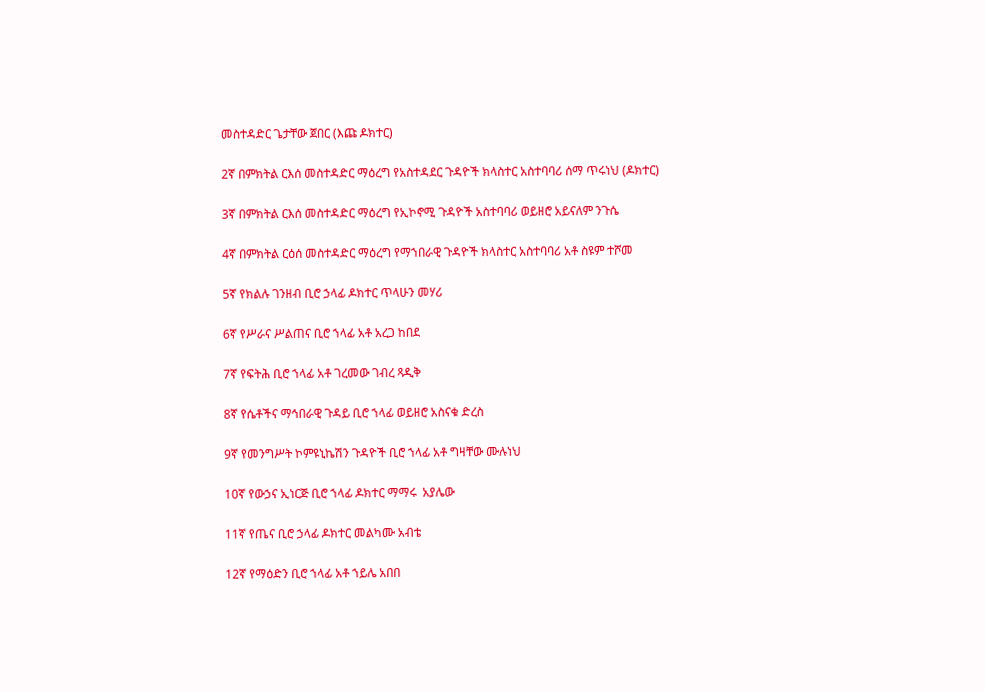መስተዳድር ጌታቸው ጀበር (እጩ ዶክተር)

2ኛ በምክትል ርእሰ መስተዳድር ማዕረግ የአስተዳደር ጉዳዮች ክላስተር አስተባባሪ ሰማ ጥሩነህ (ዶክተር)

3ኛ በምክትል ርእሰ መስተዳድር ማዕረግ የኢኮኖሚ ጉዳዮች አስተባባሪ ወይዘሮ አይናለም ንጉሴ

4ኛ በምክትል ርዕሰ መስተዳድር ማዕረግ የማኀበራዊ ጉዳዮች ክላስተር አስተባባሪ አቶ ስዩም ተሾመ

5ኛ የክልሉ ገንዘብ ቢሮ ኃላፊ ዶክተር ጥላሁን መሃሪ

6ኛ የሥራና ሥልጠና ቢሮ ኀላፊ አቶ አረጋ ከበደ

7ኛ የፍትሕ ቢሮ ኀላፊ አቶ ገረመው ገብረ ጻዲቅ

8ኛ የሴቶችና ማኅበራዊ ጉዳይ ቢሮ ኀላፊ ወይዘሮ አስናቁ ድረስ

9ኛ የመንግሥት ኮምዩኒኬሽን ጉዳዮች ቢሮ ኀላፊ አቶ ግዛቸው ሙሉነህ

10ኛ የውኃና ኢነርጅ ቢሮ ኀላፊ ዶክተር ማማሩ  አያሌው

11ኛ የጤና ቢሮ ኃላፊ ዶክተር መልካሙ አብቴ

12ኛ የማዕድን ቢሮ ኀላፊ አቶ ኀይሌ አበበ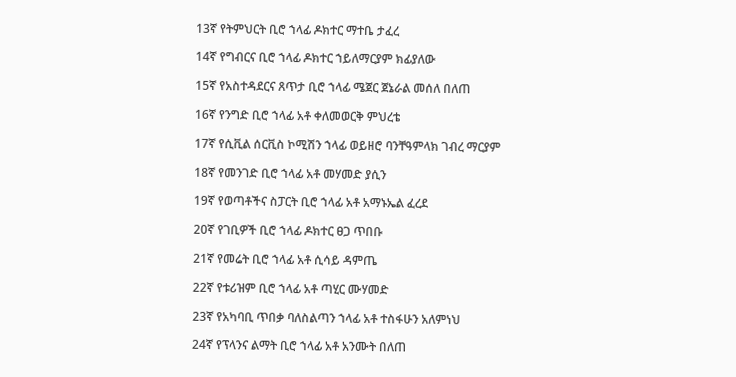13ኛ የትምህርት ቢሮ ኀላፊ ዶክተር ማተቤ ታፈረ

14ኛ የግብርና ቢሮ ኀላፊ ዶክተር ኀይለማርያም ክፊያለው

15ኛ የአስተዳደርና ጸጥታ ቢሮ ኀላፊ ሜጀር ጀኔራል መሰለ በለጠ

16ኛ የንግድ ቢሮ ኀላፊ አቶ ቀለመወርቅ ምህረቴ

17ኛ የሲቪል ሰርቪስ ኮሚሽን ኀላፊ ወይዘሮ ባንቸዓምላክ ገብረ ማርያም

18ኛ የመንገድ ቢሮ ኀላፊ አቶ መሃመድ ያሲን

19ኛ የወጣቶችና ስፓርት ቢሮ ኀላፊ አቶ አማኑኤል ፈረደ

20ኛ የገቢዎች ቢሮ ኀላፊ ዶክተር ፀጋ ጥበቡ

21ኛ የመሬት ቢሮ ኀላፊ አቶ ሲሳይ ዳምጤ

22ኛ የቱሪዝም ቢሮ ኀላፊ አቶ ጣሂር ሙሃመድ

23ኛ የአካባቢ ጥበቃ ባለስልጣን ኀላፊ አቶ ተስፋሁን አለምነህ

24ኛ የፕላንና ልማት ቢሮ ኀላፊ አቶ አንሙት በለጠ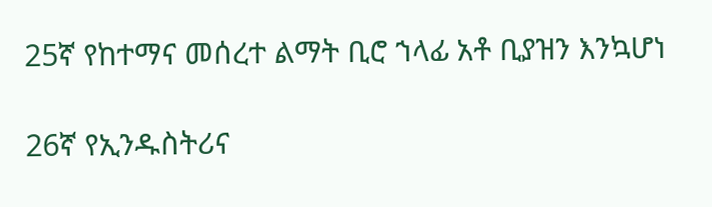25ኛ የከተማና መሰረተ ልማት ቢሮ ኀላፊ አቶ ቢያዝን እንኳሆነ

26ኛ የኢንዱስትሪና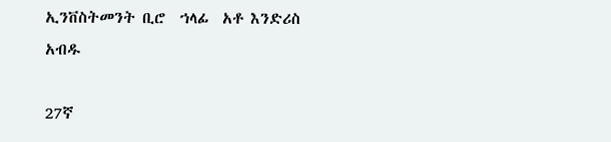ኢንቨስትመንት ቢሮ  ኀላፊ  አቶ እንድሪስ አብዱ

27ኛ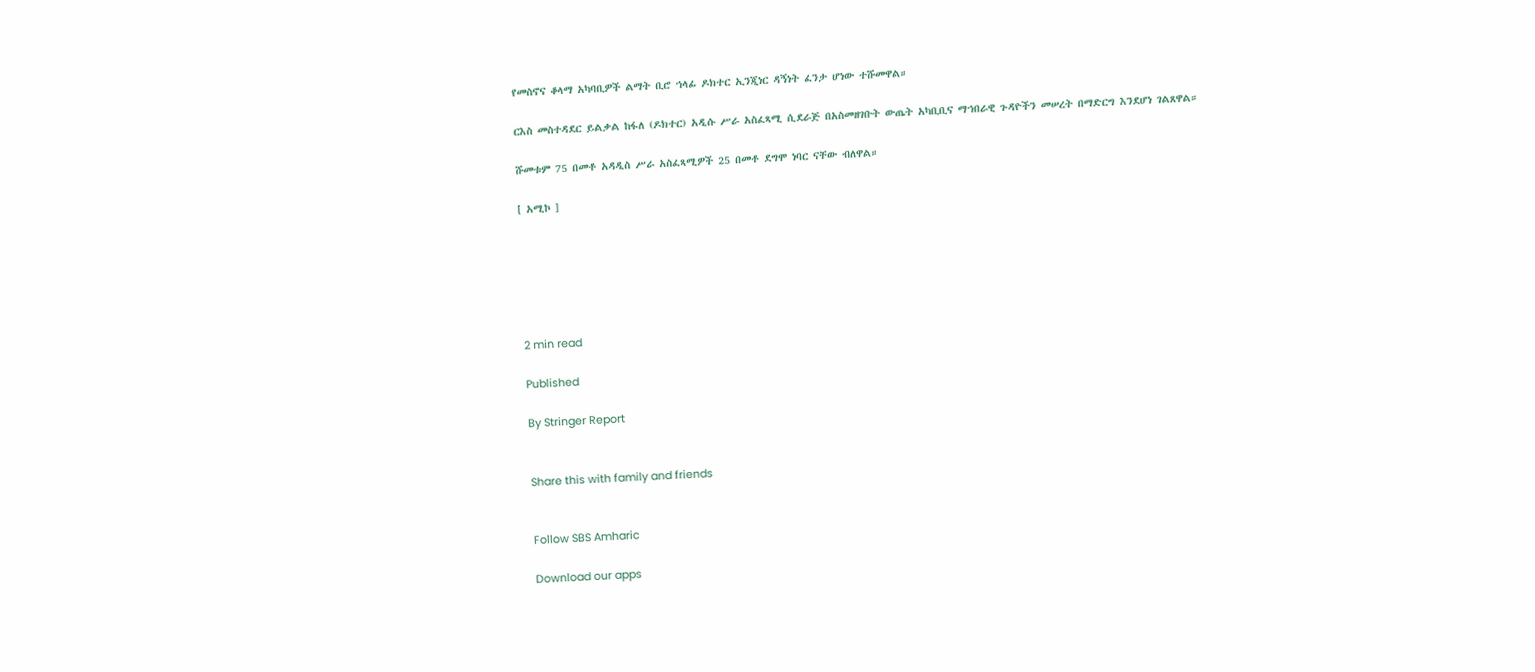የመስኖና ቆላማ አካባቢዎች ልማት ቢሮ ኀላፊ ዶክተር ኢንጂነር ዳኝነት ፈንታ ሆነው ተሹመዋል።

ርእስ መስተዳደር ይልቃል ከፋለ (ዶክተር) አዲሱ ሥራ አስፈጻሚ ሲደራጅ በአስመዘገቡት ውጤት አካቢቢና ማኀበራዊ ጉዳዮችን መሠረት በማድርግ እንደሆነ ገልጸዋል።

ሹመቱም 75 በመቶ አዳዲስ ሥራ አስፈጻሚዎች 25 በመቶ ደግሞ ነባር ናቸው ብለዋል።

[ አሚኮ ]






2 min read

Published

By Stringer Report


Share this with family and friends


Follow SBS Amharic

Download our apps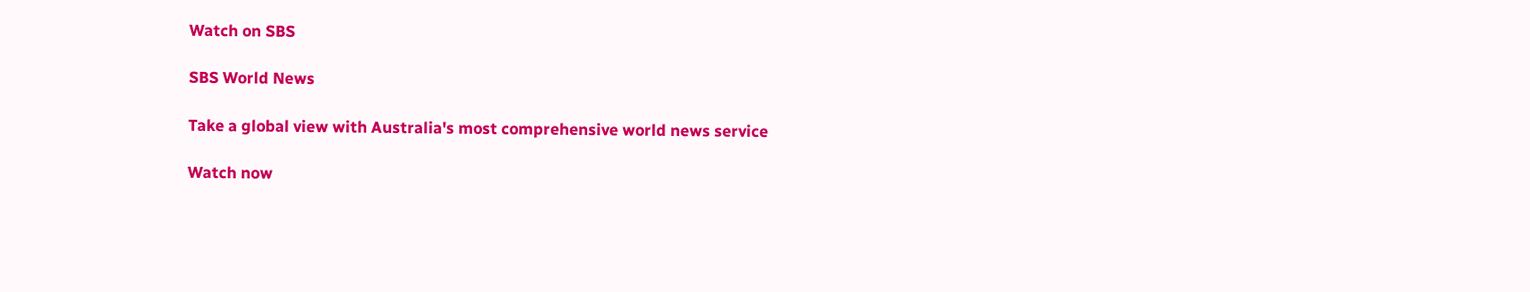Watch on SBS

SBS World News

Take a global view with Australia's most comprehensive world news service

Watch now